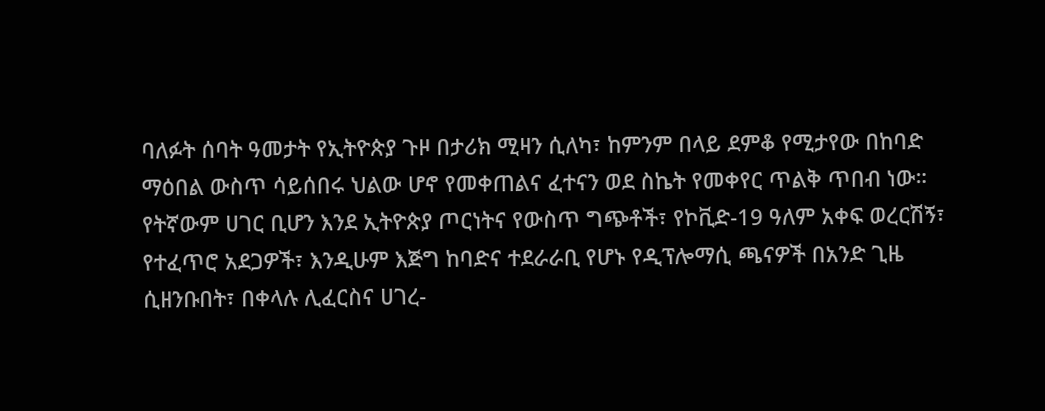ባለፉት ሰባት ዓመታት የኢትዮጵያ ጉዞ በታሪክ ሚዛን ሲለካ፣ ከምንም በላይ ደምቆ የሚታየው በከባድ ማዕበል ውስጥ ሳይሰበሩ ህልው ሆኖ የመቀጠልና ፈተናን ወደ ስኬት የመቀየር ጥልቅ ጥበብ ነው።
የትኛውም ሀገር ቢሆን እንደ ኢትዮጵያ ጦርነትና የውስጥ ግጭቶች፣ የኮቪድ-19 ዓለም አቀፍ ወረርሽኝ፣ የተፈጥሮ አደጋዎች፣ እንዲሁም እጅግ ከባድና ተደራራቢ የሆኑ የዲፕሎማሲ ጫናዎች በአንድ ጊዜ ሲዘንቡበት፣ በቀላሉ ሊፈርስና ሀገረ-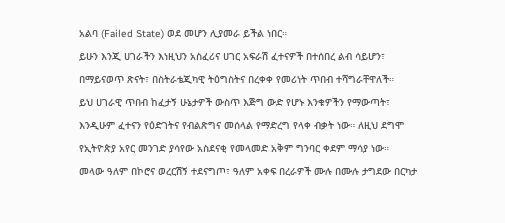አልባ (Failed State) ወደ መሆን ሊያመራ ይችል ነበር።
ይሁን እንጂ ሀገራችን እነዚህን አስፈሪና ሀገር አፍራሽ ፈተናዎች በተሰበረ ልብ ሳይሆን፣ በማይናወጥ ጽናት፣ በስትራቴጂካዊ ትዕግስትና በረቀቀ የመሪነት ጥበብ ተሻግራቸዋለች።
ይህ ሀገራዊ ጥበብ ከፈታኝ ሁኔታዎች ውስጥ እጅግ ውድ የሆኑ እንቁዎችን የማውጣት፣ እንዲሁም ፈተናን የዕድገትና የብልጽግና መሰላል የማድረግ የላቀ ብቃት ነው። ለዚህ ደግሞ የኢትዮጵያ አየር መንገድ ያሳየው አስደናቂ የመላመድ አቅም ግንባር ቀደም ማሳያ ነው።
መላው ዓለም በኮሮና ወረርሽኝ ተደናግጦ፣ ዓለም አቀፍ በረራዎች ሙሉ በሙሉ ታግደው በርካታ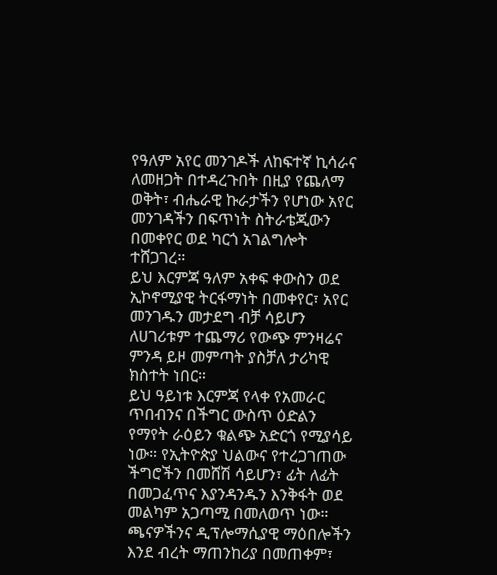የዓለም አየር መንገዶች ለከፍተኛ ኪሳራና ለመዘጋት በተዳረጉበት በዚያ የጨለማ ወቅት፣ ብሔራዊ ኩራታችን የሆነው አየር መንገዳችን በፍጥነት ስትራቴጂውን በመቀየር ወደ ካርጎ አገልግሎት ተሸጋገረ።
ይህ እርምጃ ዓለም አቀፍ ቀውስን ወደ ኢኮኖሚያዊ ትርፋማነት በመቀየር፣ አየር መንገዱን መታደግ ብቻ ሳይሆን ለሀገሪቱም ተጨማሪ የውጭ ምንዛሬና ምንዳ ይዞ መምጣት ያስቻለ ታሪካዊ ክስተት ነበር።
ይህ ዓይነቱ እርምጃ የላቀ የአመራር ጥበብንና በችግር ውስጥ ዕድልን የማየት ራዕይን ቁልጭ አድርጎ የሚያሳይ ነው። የኢትዮጵያ ህልውና የተረጋገጠው ችግሮችን በመሸሽ ሳይሆን፣ ፊት ለፊት በመጋፈጥና እያንዳንዱን እንቅፋት ወደ መልካም አጋጣሚ በመለወጥ ነው።
ጫናዎችንና ዲፕሎማሲያዊ ማዕበሎችን እንደ ብረት ማጠንከሪያ በመጠቀም፣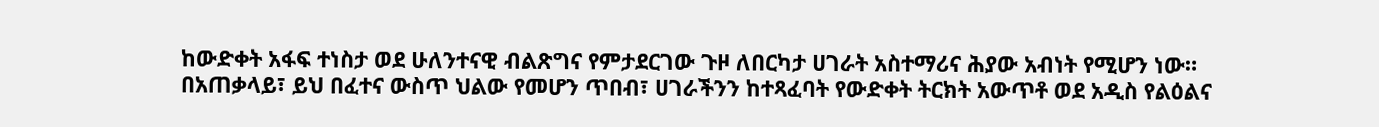ከውድቀት አፋፍ ተነስታ ወደ ሁለንተናዊ ብልጽግና የምታደርገው ጉዞ ለበርካታ ሀገራት አስተማሪና ሕያው አብነት የሚሆን ነው።
በአጠቃላይ፣ ይህ በፈተና ውስጥ ህልው የመሆን ጥበብ፣ ሀገራችንን ከተጻፈባት የውድቀት ትርክት አውጥቶ ወደ አዲስ የልዕልና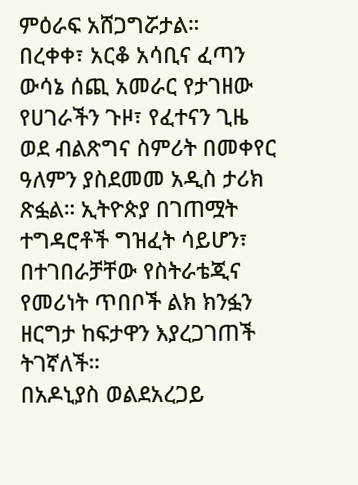ምዕራፍ አሸጋግሯታል።
በረቀቀ፣ አርቆ አሳቢና ፈጣን ውሳኔ ሰጪ አመራር የታገዘው የሀገራችን ጉዞ፣ የፈተናን ጊዜ ወደ ብልጽግና ስምሪት በመቀየር ዓለምን ያስደመመ አዲስ ታሪክ ጽፏል። ኢትዮጵያ በገጠሟት ተግዳሮቶች ግዝፈት ሳይሆን፣ በተገበራቻቸው የስትራቴጂና የመሪነት ጥበቦች ልክ ክንፏን ዘርግታ ከፍታዋን እያረጋገጠች ትገኛለች።
በአዶኒያስ ወልደአረጋይ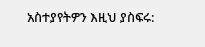አስተያየትዎን እዚህ ያስፍሩ: